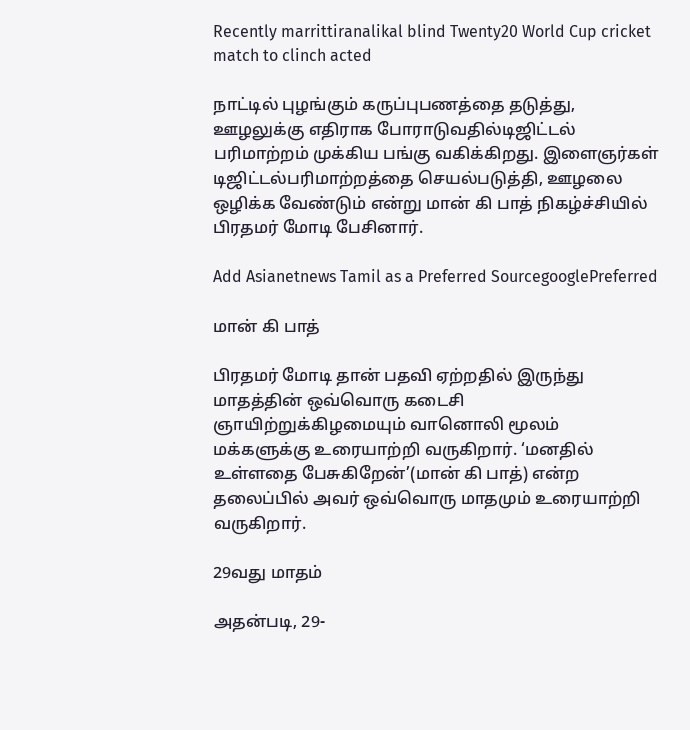Recently marrittiranalikal blind Twenty20 World Cup cricket match to clinch acted

நாட்டில் புழங்கும் கருப்புபணத்தை தடுத்து, ஊழலுக்கு எதிராக போராடுவதில்டிஜிட்டல் பரிமாற்றம் முக்கிய பங்கு வகிக்கிறது. இளைஞர்கள் டிஜிட்டல்பரிமாற்றத்தை செயல்படுத்தி, ஊழலை ஒழிக்க வேண்டும் என்று மான் கி பாத் நிகழ்ச்சியில் பிரதமர் மோடி பேசினார்.

Add Asianetnews Tamil as a Preferred SourcegooglePreferred

மான் கி பாத்

பிரதமர் மோடி தான் பதவி ஏற்றதில் இருந்து மாதத்தின் ஒவ்வொரு கடைசி ஞாயிற்றுக்கிழமையும் வானொலி மூலம் மக்களுக்கு உரையாற்றி வருகிறார். ‘மனதில் உள்ளதை பேசுகிறேன்’(மான் கி பாத்) என்ற தலைப்பில் அவர் ஒவ்வொரு மாதமும் உரையாற்றி வருகிறார்.

29வது மாதம்

அதன்படி, 29-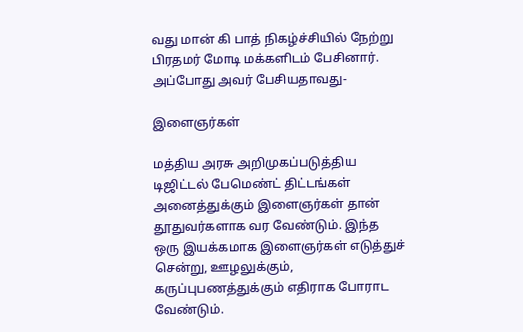வது மான் கி பாத் நிகழ்ச்சியில் நேற்று பிரதமர் மோடி மக்களிடம் பேசினார். அப்போது அவர் பேசியதாவது-

இளைஞர்கள்

மத்திய அரசு அறிமுகப்படுத்திய டிஜிட்டல் பேமெண்ட் திட்டங்கள் அனைத்துக்கும் இளைஞர்கள் தான் தூதுவர்களாக வர வேண்டும். இந்த ஒரு இயக்கமாக இளைஞர்கள் எடுத்துச் சென்று, ஊழலுக்கும், கருப்புபணத்துக்கும் எதிராக போராட வேண்டும்.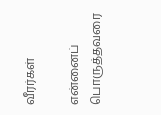வீரர்கள்

என்னைப் பொருத்தவரை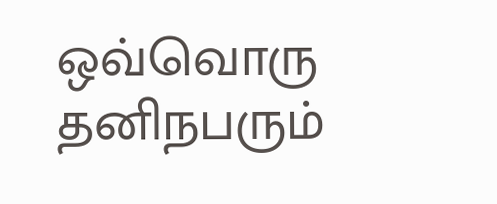ஒவ்வொரு தனிநபரும்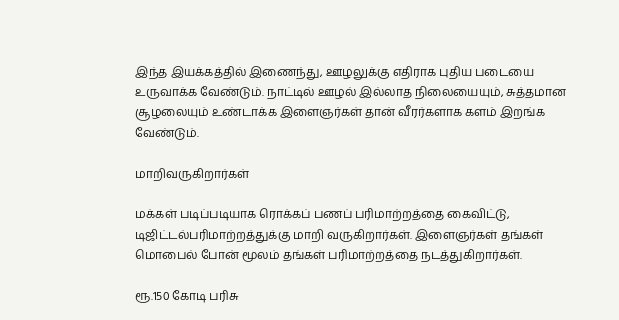இந்த இயக்கத்தில் இணைந்து, ஊழலுக்கு எதிராக புதிய படையை உருவாக்க வேண்டும். நாட்டில் ஊழல் இல்லாத நிலையையும், சுத்தமான சூழலையும் உண்டாக்க இளைஞர்கள் தான் வீரர்களாக களம் இறங்க வேண்டும்.

மாறிவருகிறார்கள்

மக்கள் படிப்படியாக ரொக்கப் பணப் பரிமாற்றத்தை கைவிட்டு, டிஜிட்டல்பரிமாற்றத்துக்கு மாறி வருகிறார்கள். இளைஞர்கள் தங்கள் மொபைல் போன் மூலம் தங்கள் பரிமாற்றத்தை நடத்துகிறார்கள்.

ரூ.150 கோடி பரிசு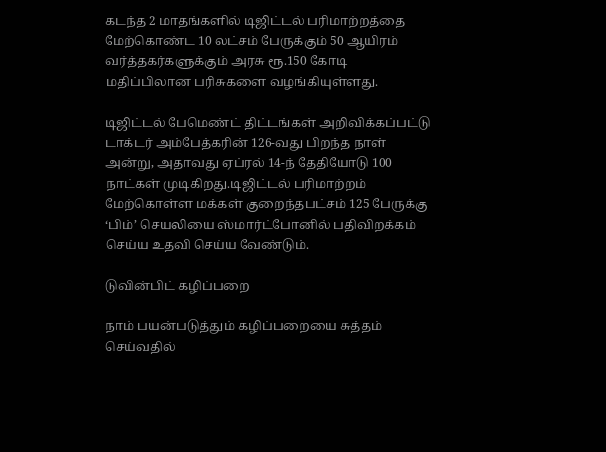கடந்த 2 மாதங்களில் டிஜிட்டல் பரிமாற்றத்தை மேற்கொண்ட 10 லட்சம் பேருக்கும் 50 ஆயிரம் வர்த்தகர்களுக்கும் அரசு ரூ.150 கோடி மதிப்பிலான பரிசுகளை வழங்கியுள்ளது.

டிஜிட்டல் பேமெண்ட் திட்டங்கள் அறிவிக்கப்பட்டு டாக்டர் அம்பேத்கரின் 126-வது பிறந்த நாள் அன்று, அதாவது ஏப்ரல் 14-ந் தேதியோடு 100 நாட்கள் முடிகிறது.டிஜிட்டல் பரிமாற்றம் மேற்கொள்ள மக்கள் குறைந்தபட்சம் 125 பேருக்கு ‘பிம்’ செயலியை ஸ்மார்ட்போனில் பதிவிறக்கம் செய்ய உதவி செய்ய வேண்டும்.

டுவின்பிட் கழிப்பறை

நாம் பயன்படுத்தும் கழிப்பறையை சுத்தம் செய்வதில்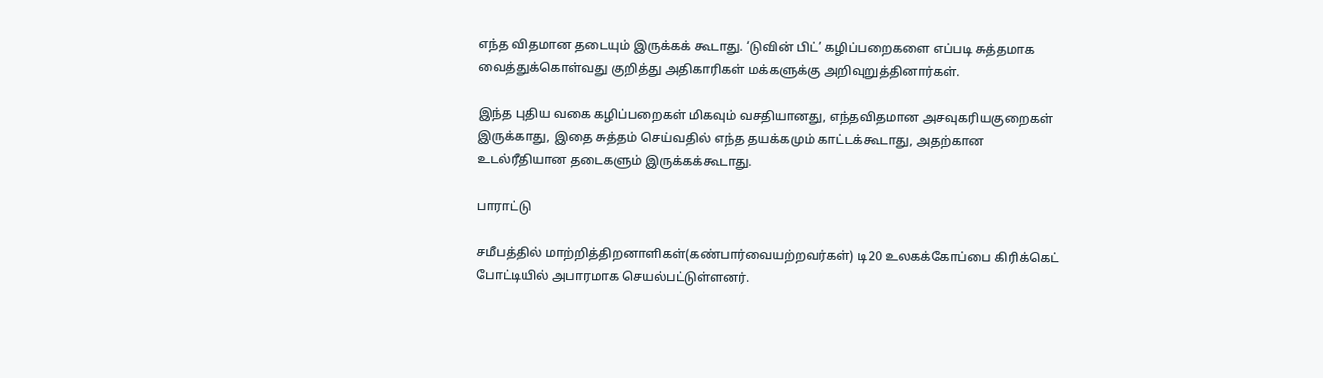எந்த விதமான தடையும் இருக்கக் கூடாது. ‘டுவின் பிட்’ கழிப்பறைகளை எப்படி சுத்தமாக வைத்துக்கொள்வது குறித்து அதிகாரிகள் மக்களுக்கு அறிவுறுத்தினார்கள்.

இந்த புதிய வகை கழிப்பறைகள் மிகவும் வசதியானது, எந்தவிதமான அசவுகரியகுறைகள் இருக்காது, இதை சுத்தம் செய்வதில் எந்த தயக்கமும் காட்டக்கூடாது, அதற்கான உடல்ரீதியான தடைகளும் இருக்கக்கூடாது.

பாராட்டு

சமீபத்தில் மாற்றித்திறனாளிகள்(கண்பார்வையற்றவர்கள்) டி20 உலகக்கோப்பை கிரிக்கெட் போட்டியில் அபாரமாக செயல்பட்டுள்ளனர்.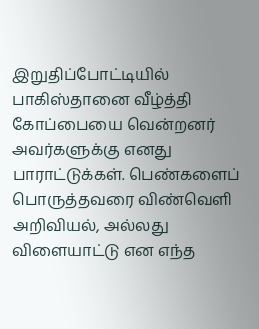இறுதிப்போட்டியில் பாகிஸ்தானை வீழ்த்தி கோப்பையை வென்றனர் அவர்களுக்கு எனது பாராட்டுக்கள். பெண்களைப் பொருத்தவரை விண்வெளி அறிவியல், அல்லது விளையாட்டு என எந்த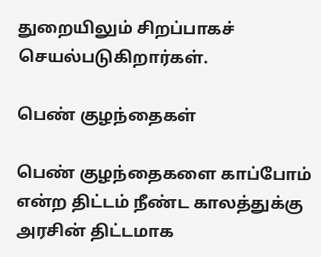துறையிலும் சிறப்பாகச் செயல்படுகிறார்கள்.

பெண் குழந்தைகள்

பெண் குழந்தைகளை காப்போம் என்ற திட்டம் நீண்ட காலத்துக்கு அரசின் திட்டமாக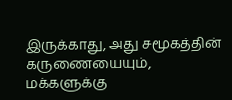இருக்காது, அது சமூகத்தின் கருணையையும், மக்களுக்கு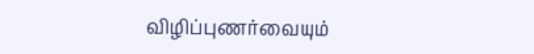விழிப்புணர்வையும்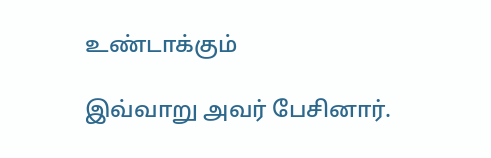உண்டாக்கும்

இவ்வாறு அவர் பேசினார்.